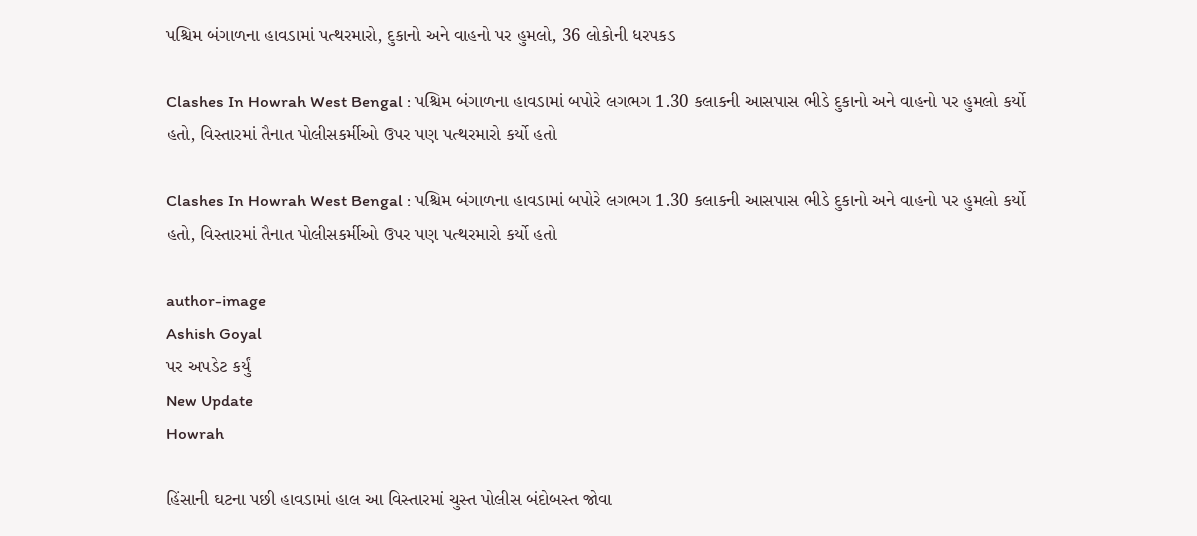પશ્ચિમ બંગાળના હાવડામાં પત્થરમારો, દુકાનો અને વાહનો પર હુમલો, 36 લોકોની ધરપકડ

Clashes In Howrah West Bengal : પશ્ચિમ બંગાળના હાવડામાં બપોરે લગભગ 1.30 કલાકની આસપાસ ભીડે દુકાનો અને વાહનો પર હુમલો કર્યો હતો, વિસ્તારમાં તૈનાત પોલીસકર્મીઓ ઉપર પણ પત્થરમારો કર્યો હતો

Clashes In Howrah West Bengal : પશ્ચિમ બંગાળના હાવડામાં બપોરે લગભગ 1.30 કલાકની આસપાસ ભીડે દુકાનો અને વાહનો પર હુમલો કર્યો હતો, વિસ્તારમાં તૈનાત પોલીસકર્મીઓ ઉપર પણ પત્થરમારો કર્યો હતો

author-image
Ashish Goyal
પર અપડેટ કર્યું
New Update
Howrah

હિંસાની ઘટના પછી હાવડામાં હાલ આ વિસ્તારમાં ચુસ્ત પોલીસ બંદોબસ્ત જોવા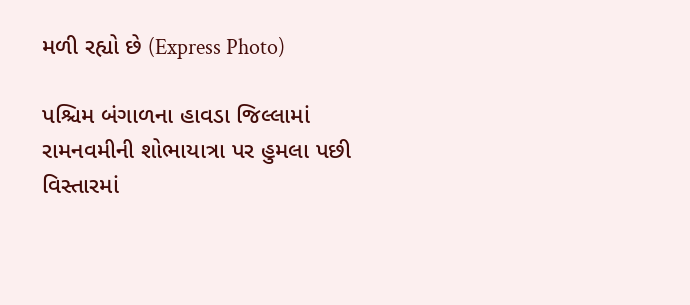મળી રહ્યો છે (Express Photo)

પશ્ચિમ બંગાળના હાવડા જિલ્લામાં રામનવમીની શોભાયાત્રા પર હુમલા પછી વિસ્તારમાં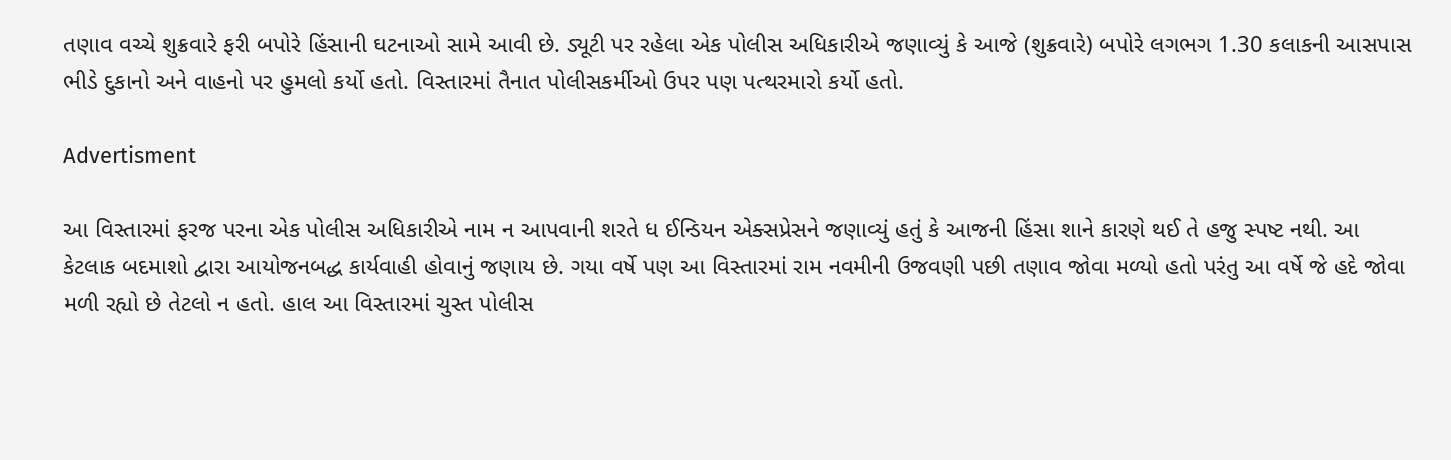તણાવ વચ્ચે શુક્રવારે ફરી બપોરે હિંસાની ઘટનાઓ સામે આવી છે. ડ્યૂટી પર રહેલા એક પોલીસ અધિકારીએ જણાવ્યું કે આજે (શુક્રવારે) બપોરે લગભગ 1.30 કલાકની આસપાસ ભીડે દુકાનો અને વાહનો પર હુમલો કર્યો હતો. વિસ્તારમાં તૈનાત પોલીસકર્મીઓ ઉપર પણ પત્થરમારો કર્યો હતો.

Advertisment

આ વિસ્તારમાં ફરજ પરના એક પોલીસ અધિકારીએ નામ ન આપવાની શરતે ધ ઈન્ડિયન એક્સપ્રેસને જણાવ્યું હતું કે આજની હિંસા શાને કારણે થઈ તે હજુ સ્પષ્ટ નથી. આ કેટલાક બદમાશો દ્વારા આયોજનબદ્ધ કાર્યવાહી હોવાનું જણાય છે. ગયા વર્ષે પણ આ વિસ્તારમાં રામ નવમીની ઉજવણી પછી તણાવ જોવા મળ્યો હતો પરંતુ આ વર્ષે જે હદે જોવા મળી રહ્યો છે તેટલો ન હતો. હાલ આ વિસ્તારમાં ચુસ્ત પોલીસ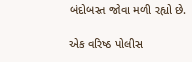બંદોબસ્ત જોવા મળી રહ્યો છે.

એક વરિષ્ઠ પોલીસ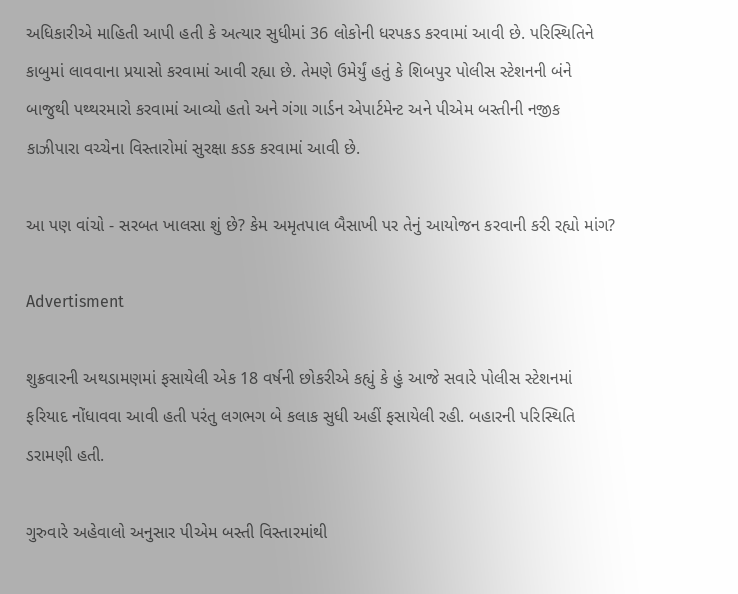અધિકારીએ માહિતી આપી હતી કે અત્યાર સુધીમાં 36 લોકોની ધરપકડ કરવામાં આવી છે. પરિસ્થિતિને કાબુમાં લાવવાના પ્રયાસો કરવામાં આવી રહ્યા છે. તેમણે ઉમેર્યું હતું કે શિબપુર પોલીસ સ્ટેશનની બંને બાજુથી પથ્થરમારો કરવામાં આવ્યો હતો અને ગંગા ગાર્ડન એપાર્ટમેન્ટ અને પીએમ બસ્તીની નજીક કાઝીપારા વચ્ચેના વિસ્તારોમાં સુરક્ષા કડક કરવામાં આવી છે.

આ પણ વાંચો - સરબત ખાલસા શું છે? કેમ અમૃતપાલ બૈસાખી પર તેનું આયોજન કરવાની કરી રહ્યો માંગ?

Advertisment

શુક્રવારની અથડામણમાં ફસાયેલી એક 18 વર્ષની છોકરીએ કહ્યું કે હું આજે સવારે પોલીસ સ્ટેશનમાં ફરિયાદ નોંધાવવા આવી હતી પરંતુ લગભગ બે કલાક સુધી અહીં ફસાયેલી રહી. બહારની પરિસ્થિતિ ડરામણી હતી.

ગુરુવારે અહેવાલો અનુસાર પીએમ બસ્તી વિસ્તારમાંથી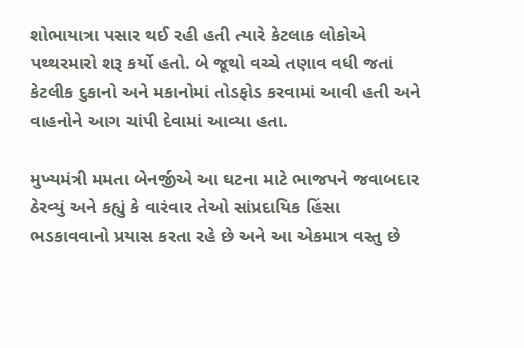શોભાયાત્રા પસાર થઈ રહી હતી ત્યારે કેટલાક લોકોએ પથ્થરમારો શરૂ કર્યો હતો. બે જૂથો વચ્ચે તણાવ વધી જતાં કેટલીક દુકાનો અને મકાનોમાં તોડફોડ કરવામાં આવી હતી અને વાહનોને આગ ચાંપી દેવામાં આવ્યા હતા.

મુખ્યમંત્રી મમતા બેનર્જીએ આ ઘટના માટે ભાજપને જવાબદાર ઠેરવ્યું અને કહ્યું કે વારંવાર તેઓ સાંપ્રદાયિક હિંસા ભડકાવવાનો પ્રયાસ કરતા રહે છે અને આ એકમાત્ર વસ્તુ છે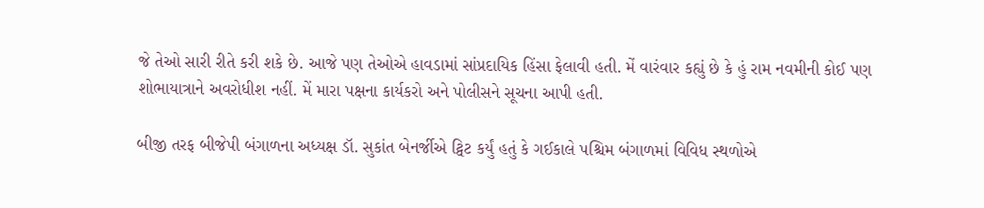જે તેઓ સારી રીતે કરી શકે છે. આજે પણ તેઓએ હાવડામાં સાંપ્રદાયિક હિંસા ફેલાવી હતી. મેં વારંવાર કહ્યું છે કે હું રામ નવમીની કોઈ પણ શોભાયાત્રાને અવરોધીશ નહીં. મેં મારા પક્ષના કાર્યકરો અને પોલીસને સૂચના આપી હતી.

બીજી તરફ બીજેપી બંગાળના અધ્યક્ષ ડૉ. સુકાંત બેનર્જીએ ટ્વિટ કર્યું હતું કે ગઈકાલે પશ્ચિમ બંગાળમાં વિવિધ સ્થળોએ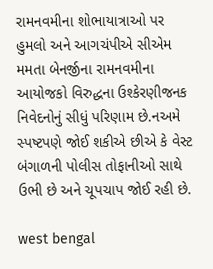રામનવમીના શોભાયાત્રાઓ પર હુમલો અને આગચંપીએ સીએમ મમતા બેનર્જીના રામનવમીના આયોજકો વિરુદ્ધના ઉશ્કેરણીજનક નિવેદનોનું સીધું પરિણામ છે.નઅમે સ્પષ્ટપણે જોઈ શકીએ છીએ કે વેસ્ટ બંગાળની પોલીસ તોફાનીઓ સાથે ઉભી છે અને ચૂપચાપ જોઈ રહી છે.

west bengal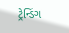ટ્રેન્ડિંગ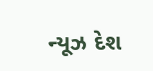ન્યૂઝ દેશ